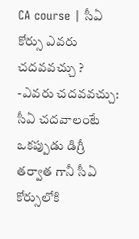CA course | సీఏ కోర్సు ఎవరు చదవవచ్చు ?
-ఎవరు చదవవచ్చు: సీఏ చదవాలంటే ఒకప్పుడు డిగ్రీ తర్వాత గానీ సీఏ కోర్సులోకి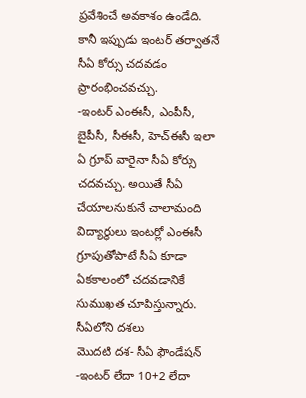ప్రవేశించే అవకాశం ఉండేది. కానీ ఇప్పుడు ఇంటర్ తర్వాతనే సీఏ కోర్సు చదవడం ప్రారంభించవచ్చు.
-ఇంటర్ ఎంఈసీ, ఎంపీసీ, బైపీసీ, సీఈసీ, హెచ్ఈసీ ఇలా ఏ గ్రూప్ వారైనా సీఏ కోర్సు చదవచ్చు. అయితే సీఏ చేయాలనుకునే చాలామంది విద్యార్థులు ఇంటర్లో ఎంఈసీ గ్రూపుతోపాటే సీఏ కూడా ఏకకాలంలో చదవడానికే సుముఖత చూపిస్తున్నారు.
సీఏలోని దశలు
మొదటి దశ- సీఏ ఫౌండేషన్
-ఇంటర్ లేదా 10+2 లేదా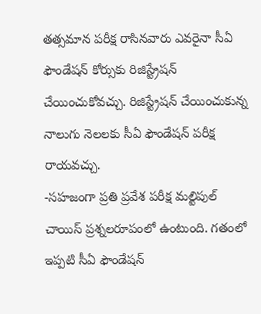తత్సమాన పరీక్ష రాసినవారు ఎవరైనా సీఏ ఫౌండేషన్ కోర్సుకు రిజిస్ట్రేషన్ చేయించుకోవచ్చు. రిజిస్ట్రేషన్ చేయించుకున్న నాలుగు నెలలకు సీఏ ఫౌండేషన్ పరీక్ష రాయవచ్చు.
-సహజంగా ప్రతి ప్రవేశ పరీక్ష మల్టిపుల్ చాయిస్ ప్రశ్నలరూపంలో ఉంటుంది. గతంలో ఇప్పటి సీఏ ఫౌండేషన్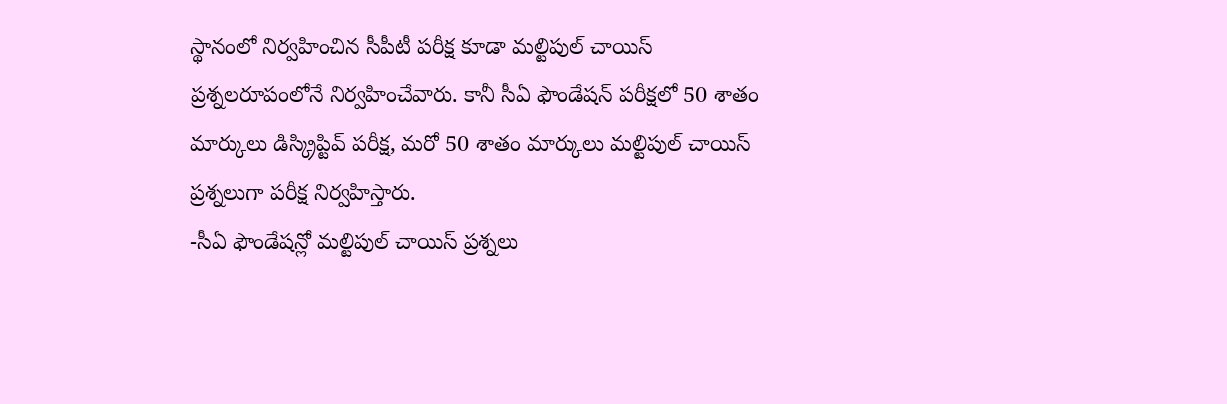స్థానంలో నిర్వహించిన సీపీటీ పరీక్ష కూడా మల్టిపుల్ చాయిస్ ప్రశ్నలరూపంలోనే నిర్వహించేవారు. కానీ సీఏ ఫౌండేషన్ పరీక్షలో 50 శాతం మార్కులు డిస్క్రిప్టివ్ పరీక్ష, మరో 50 శాతం మార్కులు మల్టిపుల్ చాయిస్ ప్రశ్నలుగా పరీక్ష నిర్వహిస్తారు.
-సీఏ ఫౌండేషన్లో మల్టిపుల్ చాయిస్ ప్రశ్నలు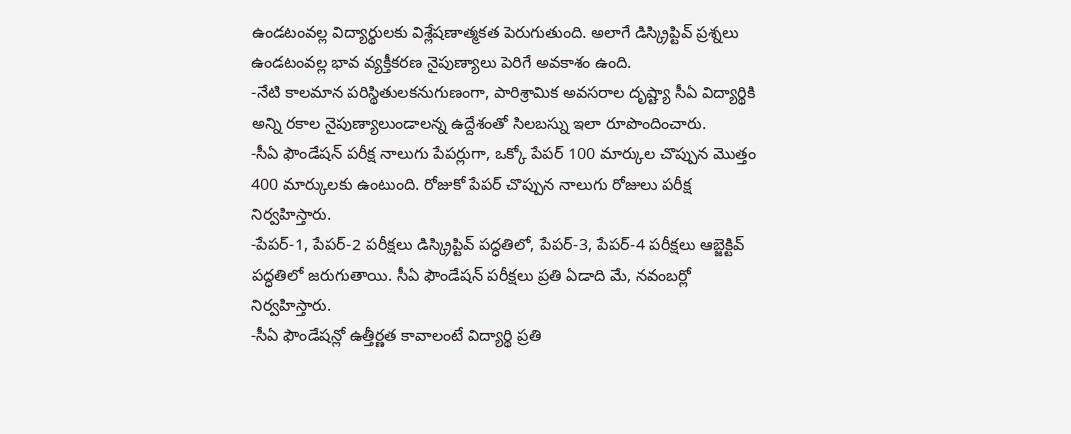ఉండటంవల్ల విద్యార్థులకు విశ్లేషణాత్మకత పెరుగుతుంది. అలాగే డిస్క్రిప్టివ్ ప్రశ్నలు ఉండటంవల్ల భావ వ్యక్తీకరణ నైపుణ్యాలు పెరిగే అవకాశం ఉంది.
-నేటి కాలమాన పరిస్థితులకనుగుణంగా, పారిశ్రామిక అవసరాల దృష్ట్యా సీఏ విద్యార్థికి అన్ని రకాల నైపుణ్యాలుండాలన్న ఉద్దేశంతో సిలబస్ను ఇలా రూపొందించారు.
-సీఏ ఫౌండేషన్ పరీక్ష నాలుగు పేపర్లుగా, ఒక్కో పేపర్ 100 మార్కుల చొప్పున మొత్తం 400 మార్కులకు ఉంటుంది. రోజుకో పేపర్ చొప్పున నాలుగు రోజులు పరీక్ష నిర్వహిస్తారు.
-పేపర్-1, పేపర్-2 పరీక్షలు డిస్క్రిప్టివ్ పద్ధతిలో, పేపర్-3, పేపర్-4 పరీక్షలు ఆబ్జెక్టివ్ పద్ధతిలో జరుగుతాయి. సీఏ ఫౌండేషన్ పరీక్షలు ప్రతి ఏడాది మే, నవంబర్లో నిర్వహిస్తారు.
-సీఏ ఫౌండేషన్లో ఉత్తీర్ణత కావాలంటే విద్యార్థి ప్రతి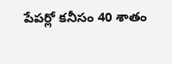పేపర్లో కనీసం 40 శాతం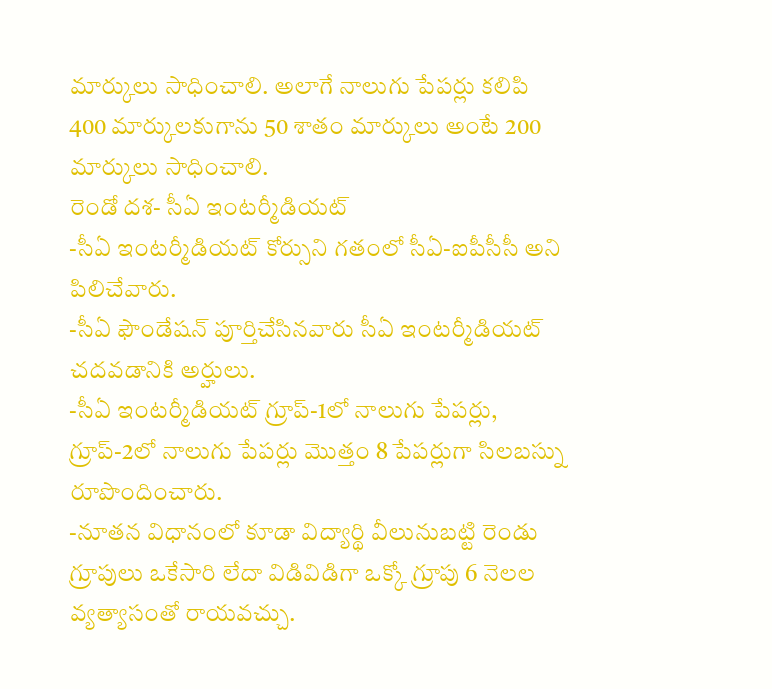మార్కులు సాధించాలి. అలాగే నాలుగు పేపర్లు కలిపి 400 మార్కులకుగాను 50 శాతం మార్కులు అంటే 200 మార్కులు సాధించాలి.
రెండో దశ- సీఏ ఇంటర్మీడియట్
-సీఏ ఇంటర్మీడియట్ కోర్సుని గతంలో సీఏ-ఐపీసీసీ అని పిలిచేవారు.
-సీఏ ఫౌండేషన్ పూర్తిచేసినవారు సీఏ ఇంటర్మీడియట్ చదవడానికి అర్హులు.
-సీఏ ఇంటర్మీడియట్ గ్రూప్-1లో నాలుగు పేపర్లు, గ్రూప్-2లో నాలుగు పేపర్లు మొత్తం 8 పేపర్లుగా సిలబస్ను రూపొందించారు.
-నూతన విధానంలో కూడా విద్యార్థి వీలునుబట్టి రెండు గ్రూపులు ఒకేసారి లేదా విడివిడిగా ఒక్కో గ్రూపు 6 నెలల వ్యత్యాసంతో రాయవచ్చు.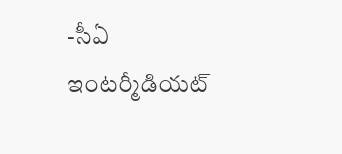-సీఏ ఇంటర్మీడియట్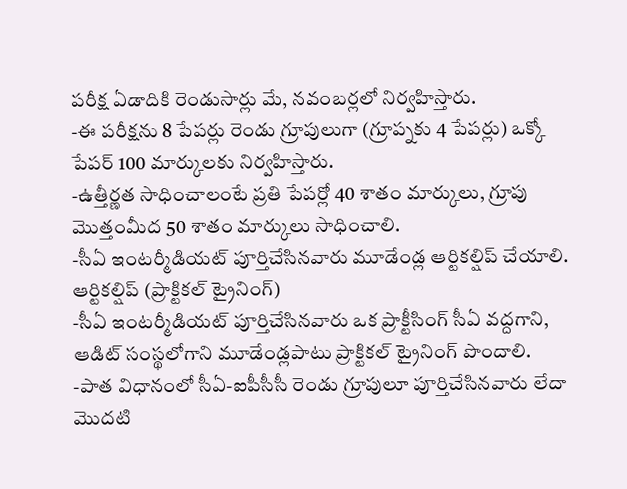పరీక్ష ఏడాదికి రెండుసార్లు మే, నవంబర్లలో నిర్వహిస్తారు.
-ఈ పరీక్షను 8 పేపర్లు రెండు గ్రూపులుగా (గ్రూప్నకు 4 పేపర్లు) ఒక్కో పేపర్ 100 మార్కులకు నిర్వహిస్తారు.
-ఉత్తీర్ణత సాధించాలంటే ప్రతి పేపర్లో 40 శాతం మార్కులు, గ్రూపు మొత్తంమీద 50 శాతం మార్కులు సాధించాలి.
-సీఏ ఇంటర్మీడియట్ పూర్తిచేసినవారు మూడేండ్ల ఆర్టికల్షిప్ చేయాలి.
ఆర్టికల్షిప్ (ప్రాక్టికల్ ట్రైనింగ్)
-సీఏ ఇంటర్మీడియట్ పూర్తిచేసినవారు ఒక ప్రాక్టీసింగ్ సీఏ వద్దగాని, ఆడిట్ సంస్థలోగాని మూడేండ్లపాటు ప్రాక్టికల్ ట్రైనింగ్ పొందాలి.
-పాత విధానంలో సీఏ-ఐపీసీసీ రెండు గ్రూపులూ పూర్తిచేసినవారు లేదా మొదటి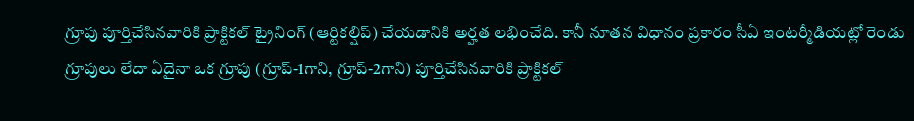గ్రూపు పూర్తిచేసినవారికి ప్రాక్టికల్ ట్రైనింగ్ (ఆర్టికల్షిప్) చేయడానికి అర్హత లభించేది. కానీ నూతన విధానం ప్రకారం సీఏ ఇంటర్మీడియట్లో రెండు గ్రూపులు లేదా ఏదైనా ఒక గ్రూపు (గ్రూప్-1గాని, గ్రూప్-2గాని) పూర్తిచేసినవారికి ప్రాక్టికల్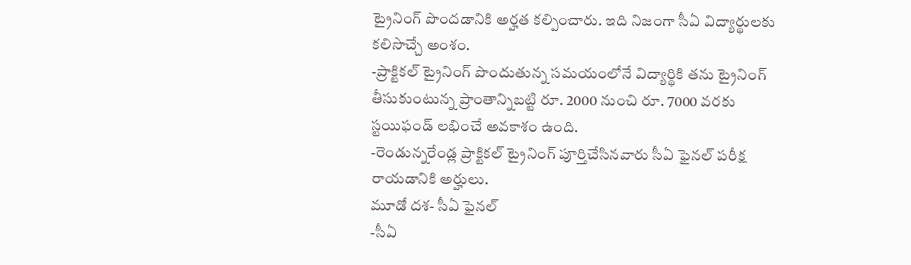ట్రైనింగ్ పొందడానికి అర్హత కల్పించారు. ఇది నిజంగా సీఏ విద్యార్థులకు కలిసొచ్చే అంశం.
-ప్రాక్టికల్ ట్రైనింగ్ పొందుతున్న సమయంలోనే విద్యార్థికి తను ట్రైనింగ్ తీసుకుంటున్న ప్రాంతాన్నిబట్టి రూ. 2000 నుంచి రూ. 7000 వరకు స్టయిఫండ్ లభించే అవకాశం ఉంది.
-రెండున్నరేండ్ల ప్రాక్టికల్ ట్రైనింగ్ పూర్తిచేసినవారు సీఏ ఫైనల్ పరీక్ష రాయడానికి అర్హులు.
మూడో దశ- సీఏ ఫైనల్
-సీఏ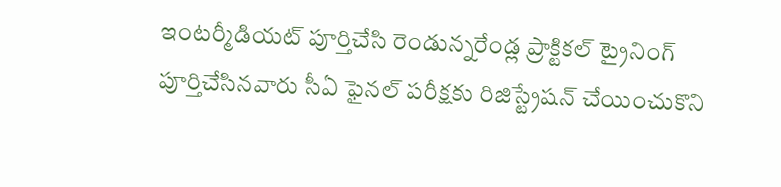ఇంటర్మీడియట్ పూర్తిచేసి రెండున్నరేండ్ల ప్రాక్టికల్ ట్రైనింగ్ పూర్తిచేసినవారు సీఏ ఫైనల్ పరీక్షకు రిజిస్ట్రేషన్ చేయించుకొని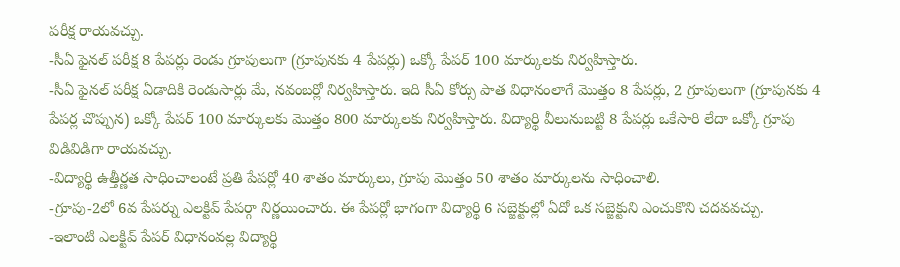పరీక్ష రాయవచ్చు.
-సీఏ ఫైనల్ పరీక్ష 8 పేపర్లు రెండు గ్రూపులుగా (గ్రూపునకు 4 పేపర్లు) ఒక్కో పేపర్ 100 మార్కులకు నిర్వహిస్తారు.
-సీఏ ఫైనల్ పరీక్ష ఏడాదికి రెండుసార్లు మే, నవంబర్లో నిర్వహిస్తారు. ఇది సీఏ కోర్సు పాత విధానంలాగే మొత్తం 8 పేపర్లు, 2 గ్రూపులుగా (గ్రూపునకు 4 పేపర్ల చొప్పున) ఒక్కో పేపర్ 100 మార్కులకు మొత్తం 800 మార్కులకు నిర్వహిస్తారు. విద్యార్థి వీలునుబట్టి 8 పేపర్లు ఒకేసారి లేదా ఒక్కో గ్రూపు విడివిడిగా రాయవచ్చు.
-విద్యార్థి ఉత్తీర్ణత సాధించాలంటే ప్రతి పేపర్లో 40 శాతం మార్కులు, గ్రూపు మొత్తం 50 శాతం మార్కులను సాధించాలి.
-గ్రూపు-2లో 6వ పేపర్ను ఎలక్టివ్ పేపర్గా నిర్ణయించారు. ఈ పేపర్లో భాగంగా విద్యార్థి 6 సబ్జెక్టుల్లో ఏదో ఒక సబ్జెక్టుని ఎంచుకొని చదవవచ్చు.
-ఇలాంటి ఎలక్టివ్ పేపర్ విధానంవల్ల విద్యార్థి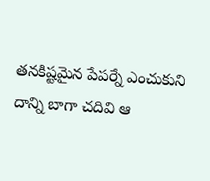తనకిష్టమైన పేపర్నే ఎంచుకుని దాన్ని బాగా చదివి ఆ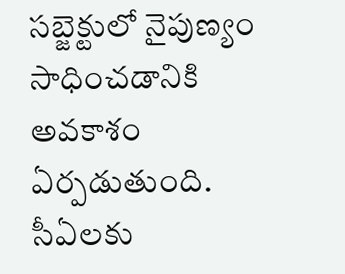సబ్జెక్టులో నైపుణ్యం సాధించడానికి అవకాశం ఏర్పడుతుంది.
సీఏలకు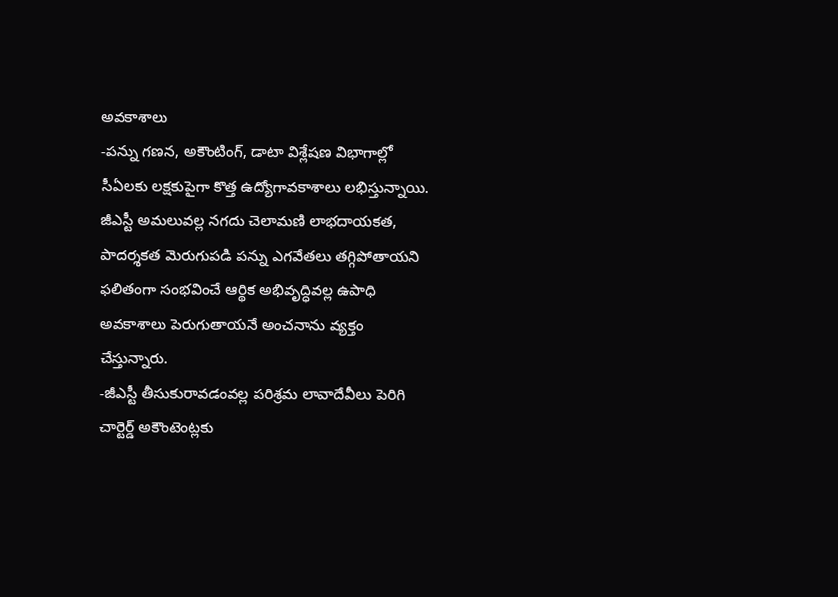అవకాశాలు
-పన్ను గణన, అకౌంటింగ్, డాటా విశ్లేషణ విభాగాల్లో సీఏలకు లక్షకుపైగా కొత్త ఉద్యోగావకాశాలు లభిస్తున్నాయి. జీఎస్టీ అమలువల్ల నగదు చెలామణి లాభదాయకత, పాదర్శకత మెరుగుపడి పన్ను ఎగవేతలు తగ్గిపోతాయని ఫలితంగా సంభవించే ఆర్థిక అభివృద్ధివల్ల ఉపాధి అవకాశాలు పెరుగుతాయనే అంచనాను వ్యక్తం చేస్తున్నారు.
-జీఎస్టీ తీసుకురావడంవల్ల పరిశ్రమ లావాదేవీలు పెరిగి చార్టెర్డ్ అకౌంటెంట్లకు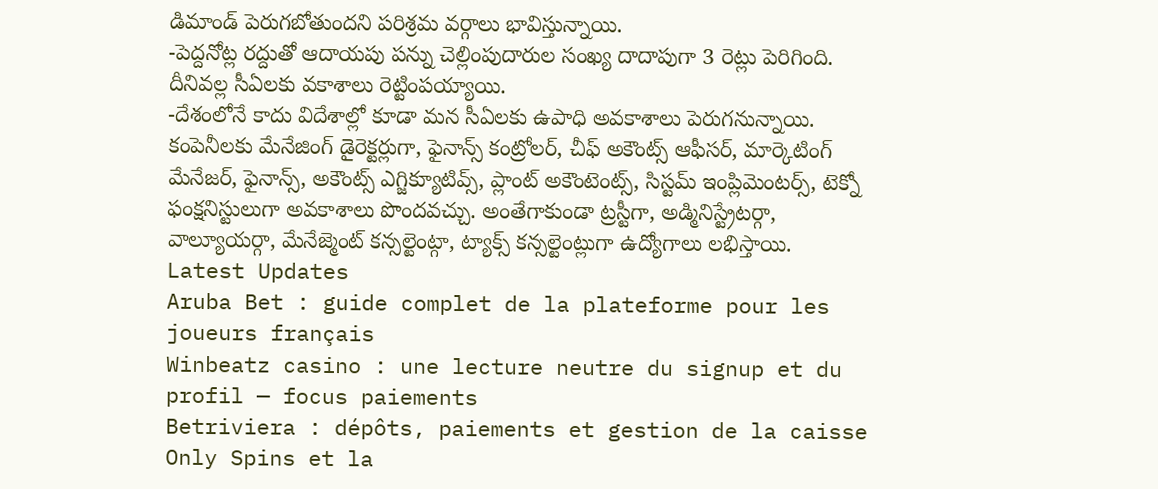డిమాండ్ పెరుగబోతుందని పరిశ్రమ వర్గాలు భావిస్తున్నాయి.
-పెద్దనోట్ల రద్దుతో ఆదాయపు పన్ను చెల్లింపుదారుల సంఖ్య దాదాపుగా 3 రెట్లు పెరిగింది. దీనివల్ల సీఏలకు వకాశాలు రెట్టింపయ్యాయి.
-దేశంలోనే కాదు విదేశాల్లో కూడా మన సీఏలకు ఉపాధి అవకాశాలు పెరుగనున్నాయి. కంపెనీలకు మేనేజింగ్ డైరెక్టర్లుగా, ఫైనాన్స్ కంట్రోలర్, చీఫ్ అకౌంట్స్ ఆఫీసర్, మార్కెటింగ్ మేనేజర్, ఫైనాన్స్, అకౌంట్స్ ఎగ్జిక్యూటివ్స్, ప్లాంట్ అకౌంటెంట్స్, సిస్టమ్ ఇంప్లిమెంటర్స్, టెక్నో ఫంక్షనిస్టులుగా అవకాశాలు పొందవచ్చు. అంతేగాకుండా ట్రస్టీగా, అడ్మినిస్ట్రేటర్గా, వాల్యూయర్గా, మేనేజ్మెంట్ కన్సల్టెంట్గా, ట్యాక్స్ కన్సల్టెంట్లుగా ఉద్యోగాలు లభిస్తాయి.
Latest Updates
Aruba Bet : guide complet de la plateforme pour les joueurs français
Winbeatz casino : une lecture neutre du signup et du profil — focus paiements
Betriviera : dépôts, paiements et gestion de la caisse
Only Spins et la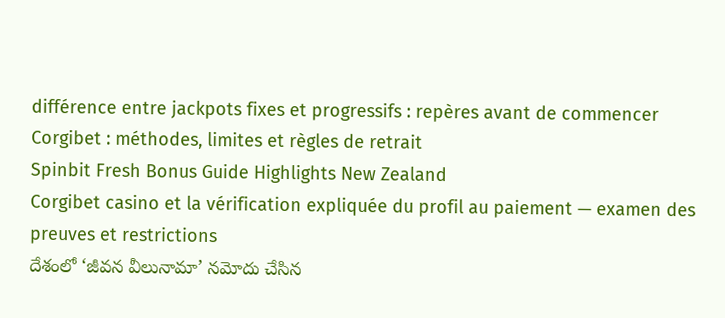différence entre jackpots fixes et progressifs : repères avant de commencer
Corgibet : méthodes, limites et règles de retrait
Spinbit Fresh Bonus Guide Highlights New Zealand
Corgibet casino et la vérification expliquée du profil au paiement — examen des preuves et restrictions
దేశంలో ‘జీవన వీలునామా’ నమోదు చేసిన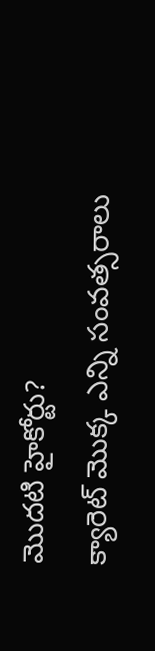మొదటి హైకోర్టు?
క్యారెట్ మొక్క ఎన్ని సంవత్సరాలు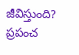జీవిస్తుంది?
ప్రపంచ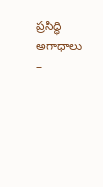ప్రసిద్ధి అగాధాలు –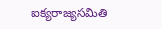ఐక్యరాజ్యసమితి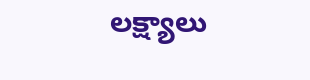లక్ష్యాలు